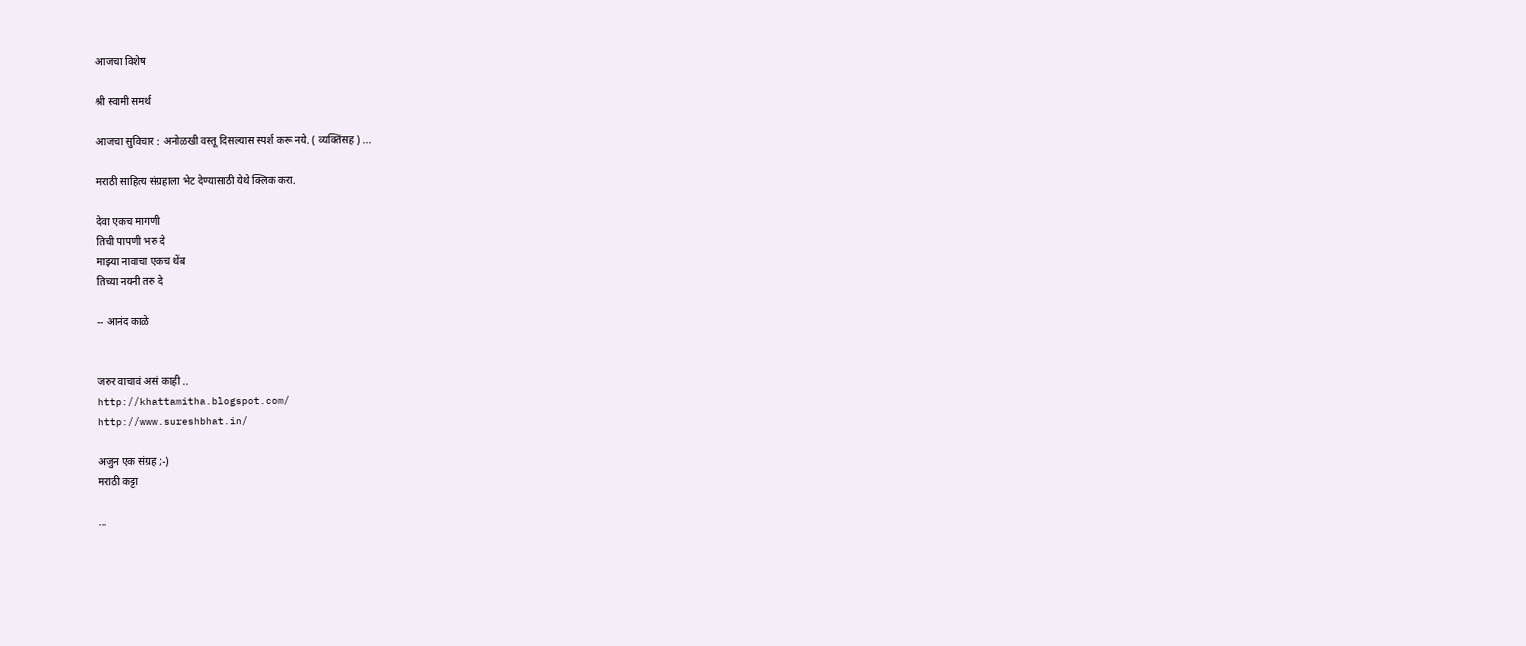आजचा विशेष

श्री स्वामी समर्थ

आजचा सुविचार : अनोळखी वस्तू दिसल्यास स्पर्श करू नये. ( व्यक्तिंसह ) ...

मराठी साहित्य संग्रहाला भेट देण्यासाठी येथे क्लिक करा.

देवा एकच मागणी
तिची पापणी भरु दे
माझ्या नावाचा एकच थेंब
तिच्या नयनी तरु दे

-- आनंद काळे


जरुर वाचावं असं काही ..
http://khattamitha.blogspot.com/
http://www.sureshbhat.in/

अजुन एक संग्रह ;-)
मराठी कट्टा

...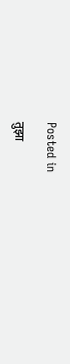Posted in

तुझा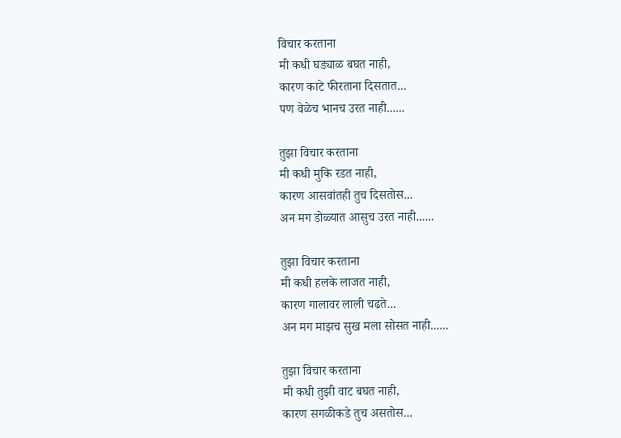विचार करताना
मी कधी घड्याळ बघत नाही,
कारण काटे फीरताना दिसतात...
पण वेळेच भानच उरत नाही......

तुझा विचार करताना
मी कधी मुकि रडत नाही,
कारण आसवांतही तुच दिसतोस...
अन मग डोळ्यात आसुच उरत नाही......

तुझा विचार करताना
मी कधी हलके लाजत नाही,
कारण गालावर लाली चढते...
अन मग माझच सुख मला सोसत नाही......

तुझा विचार करताना
मी कधी तुझी वाट बघत नाही,
कारण सगळीकडे तुच असतोस...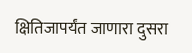क्षितिजापर्यंत जाणारा दुसरा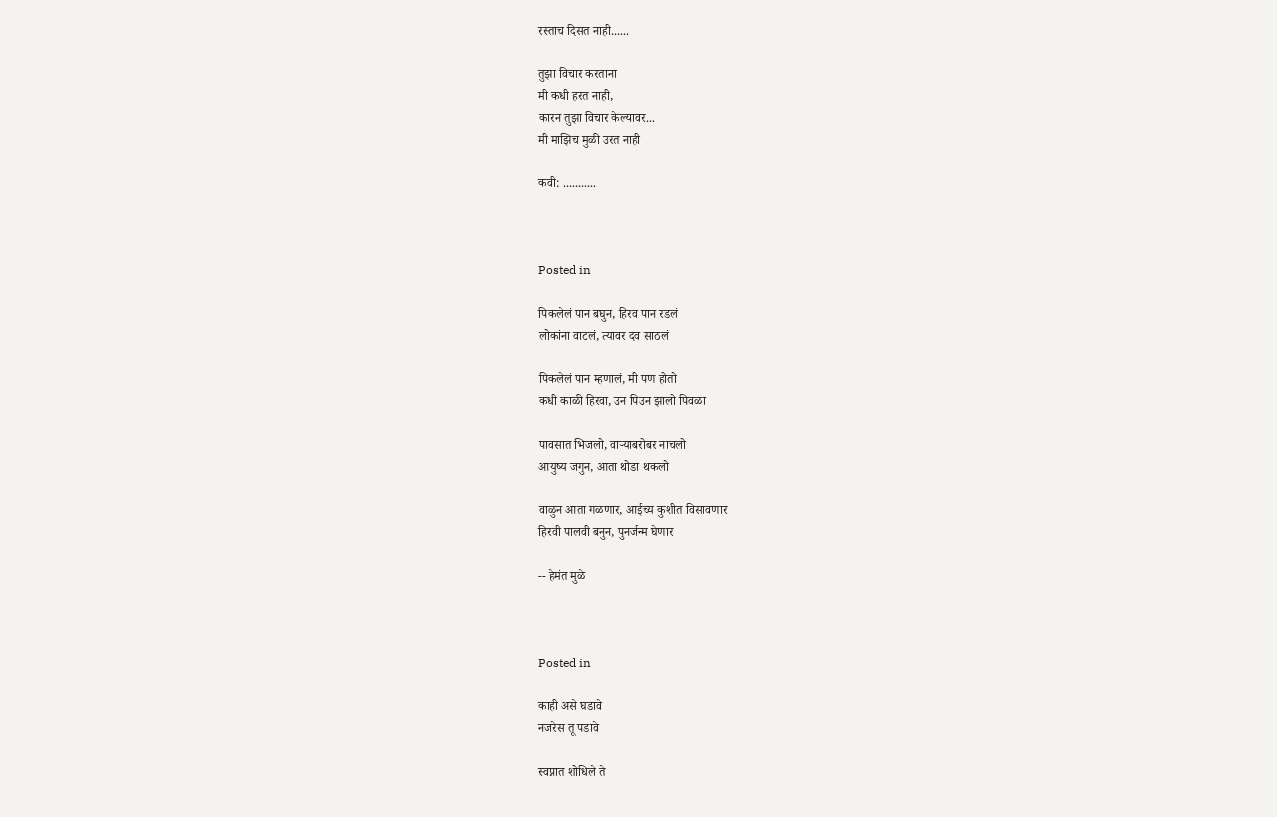रस्ताच दिसत नाही......

तुझा विचार करताना
मी कधी हरत नाही,
कारन तुझा विचार केल्यावर...
मी माझिच मुळी उरत नाही

कवी: ...........



Posted in

पिकलेलं पान बघुन, हिरव पान रडलं
लोकांना वाटलं, त्यावर दव साठलं

पिकलेलं पान म्हणालं, मी पण होतो
कधी काळी हिरवा, उन पिउन झालो पिवळा

पावसात भिजलो, वाऱ्याबरोबर नाचलो
आयुष्य जगुन, आता थोडा थकलो

वाळुन आता गळणार, आईच्य कुशीत विसावणार
हिरवी पालवी बनुन, पुनर्जन्म घेणार

-- हेमंत मुळे



Posted in

काही असे घडावे
नजरेस तू पडावे

स्वप्नात शोधिले ते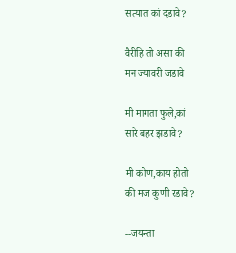सत्यात कां दडावे?

वैरीहि तो असा की
मन ज्यावरी जडावे

मी मागता फुले,कां
सारे बहर झडावे?

मी कोण,काय होतो
की मज कुणी रडावे?

--जयन्ता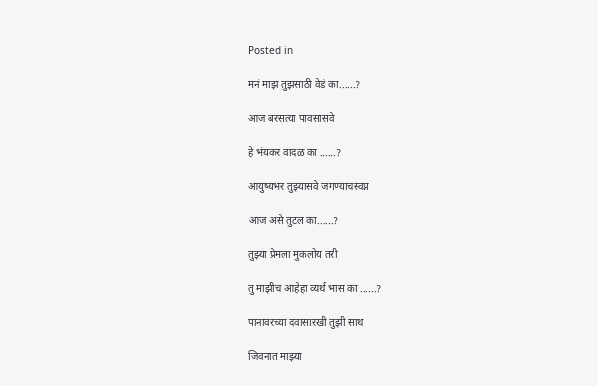Posted in

मनं माझ तुझसाठी वेडं का......?

आज बरसत्या पावसासवे

हे भंयकर वादळ का ......?

आयुष्यभर तुझ्यासवे जगण्याचस्वप्न

आज असे तुटल का......?

तुझ्या प्रेमला मुकलोय तरी

तु माझीच आहेहा व्यर्थ भास का ......?

पानावरच्या दवासारखी तुझी साथ

जिवनात माझ्या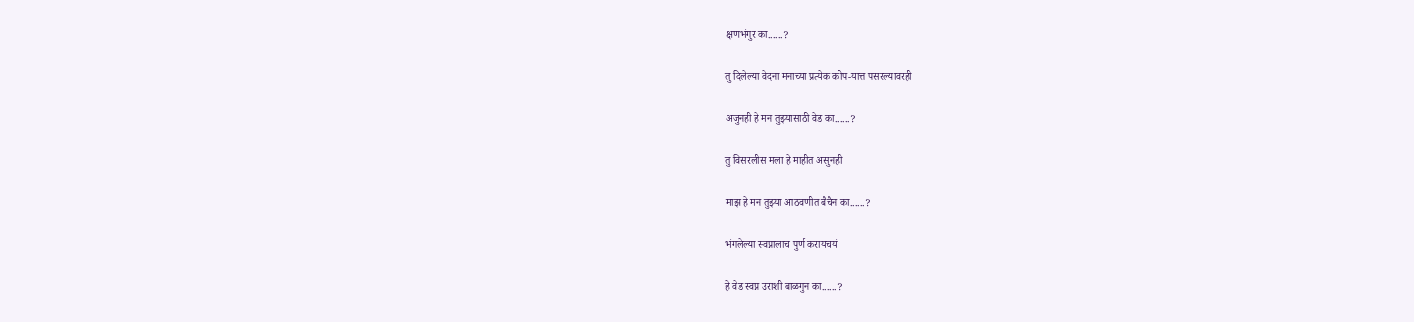क्षणभंगुर का......?

तु दिलेल्या वेदना मनाच्या प्रत्येक कोप-यात्त पसरल्यावरही

अजुनही हे मन तुझ्यासाठी वेड का......?

तु विसरलीस मला हे माहीत असुनही

माझ हे मन तुझ्या आठवणीत बैचैन का......?

भंगलेल्या स्वप्नालाच पुर्ण करायचयं

हे वेड स्वप्न उराशी बाळगुन का......?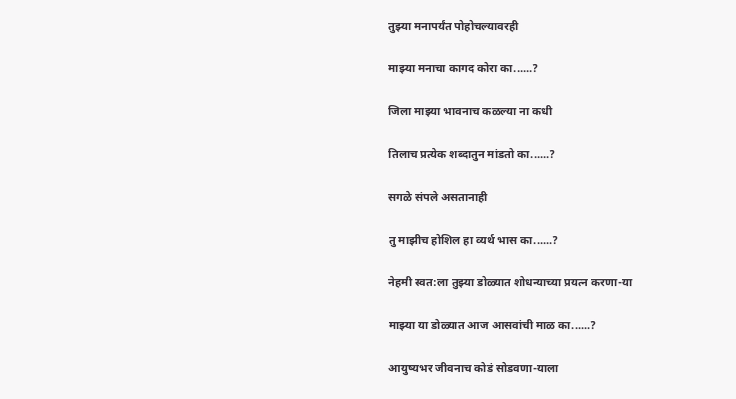तुझ्या मनापर्यंत पोहोचल्यावरही

माझ्या मनाचा कागद कोरा का......?

जिला माझ्या भावनाच कळल्या ना कधी

तिलाच प्रत्येक शब्दातुन मांडतो का......?

सगळे संपले असतानाही

तु माझीच होशिल हा व्यर्थ भास का......?

नेहमी स्वत:ला तुझ्या डोळ्यात शोधन्याच्या प्रयत्न करणा-या

माझ्या या डोळ्यात आज आसवांची माळ का......?

आयुष्यभर जीवनाच कोडं सोडवणा-याला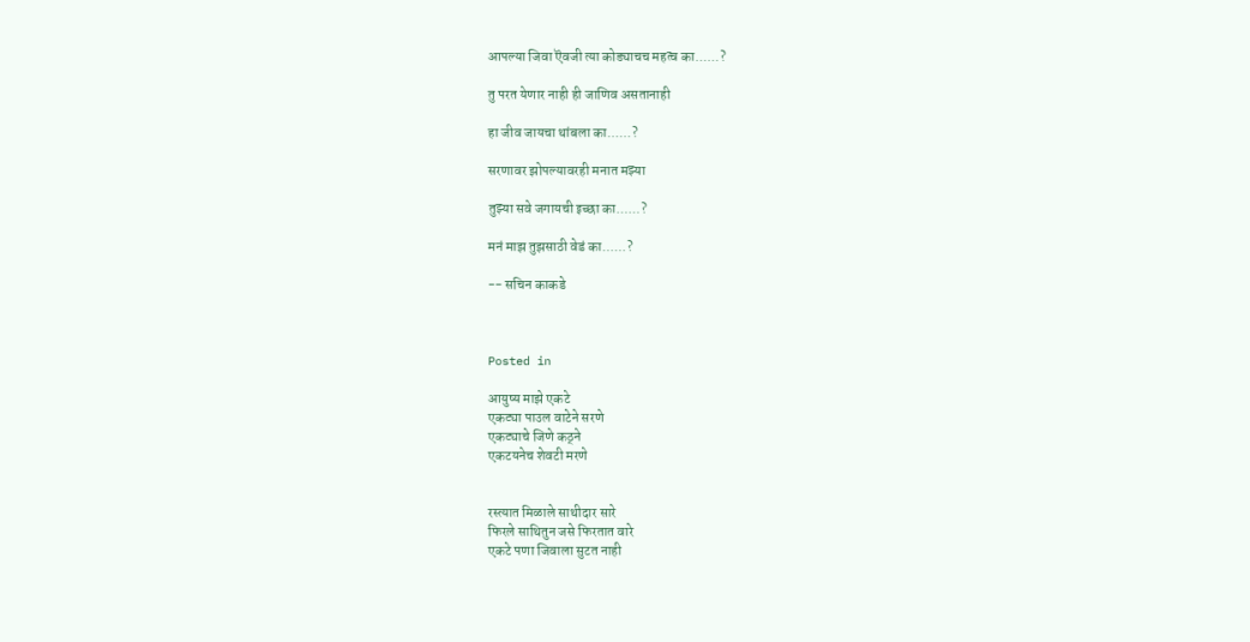आपल्या जिवा ऎवजी त्या कोड्याचच महत्व का......?

तु परत येणार नाही ही जाणिव असतानाही

हा जीव जायचा थांबला का......?

सरणावर झोपल्यावरही मनात मझ्या

तुझ्या सवे जगायची इच्छा का......?

मनं माझ तुझसाठी वेडं का......?

-- सचिन काकडे



Posted in

आयुष्य माझे एकटे
एकट्या पाउल वाटेने सरणे
एकट्याचे जिणे कठ्ने
एकटयनेच शेवटी मरणे


रस्त्यात मिळाले साथीदार सारे
फिरले साथितुन जसे फिरतात वारे
एकटे पणा जिवाला सुटत नाही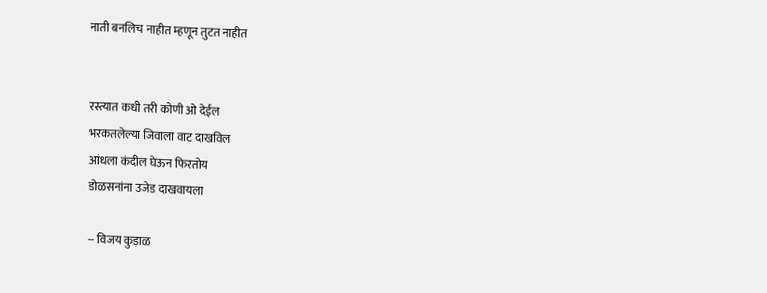नाती बनलिच नाहीत म्हणून तुटत नाहीत


रस्त्यात कधी तरी कोणी ओ देईल
भरकतलेल्या जिवाला वाट दाखविल
आंधला कंदील घेऊन फिरतोय
डोळसनांना उजेड दाखवायला

-- विजय कुड़ाळ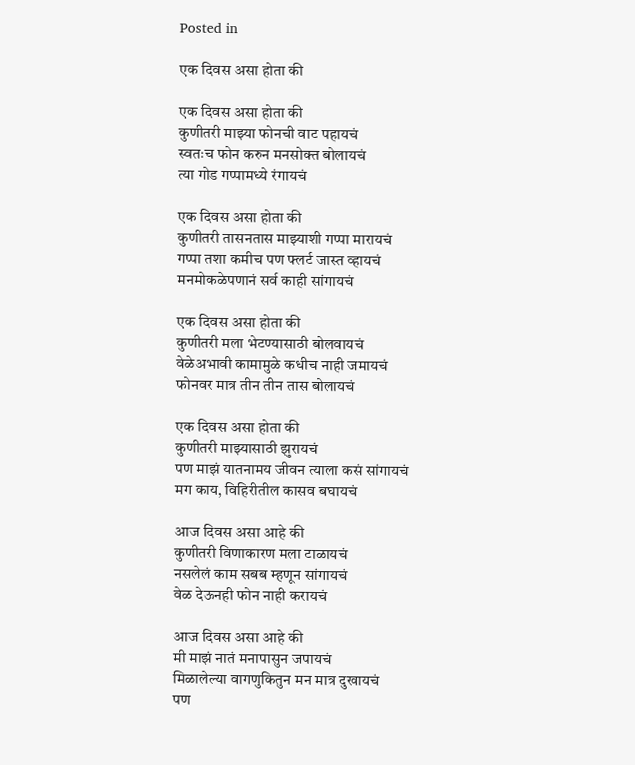Posted in

एक दिवस असा होता की

एक दिवस असा होता की
कुणीतरी माझ्या फोनची वाट पहायचं
स्वतःच फोन करुन मनसोक्त बोलायचं
त्या गोड गप्पामध्ये रंगायचं

एक दिवस असा होता की
कुणीतरी तासनतास माझ्याशी गप्पा मारायचं
गप्पा तशा कमीच पण फ्लर्ट जास्त व्हायचं
मनमोकळेपणानं सर्व काही सांगायचं

एक दिवस असा होता की
कुणीतरी मला भेटण्यासाठी बोलवायचं
वेळेअभावी कामामुळे कधीच नाही जमायचं
फोनवर मात्र तीन तीन तास बोलायचं

एक दिवस असा होता की
कुणीतरी माझ्यासाठी झुरायचं
पण माझं यातनामय जीवन त्याला कसं सांगायचं
मग काय, विहिरीतील कासव बघायचं

आज दिवस असा आहे की
कुणीतरी विणाकारण मला टाळायचं
नसलेलं काम सबब म्हणून सांगायचं
वेळ देऊनही फोन नाही करायचं

आज दिवस असा आहे की
मी माझं नातं मनापासुन जपायचं
मिळालेल्या वागणुकितुन मन मात्र दुखायचं
पण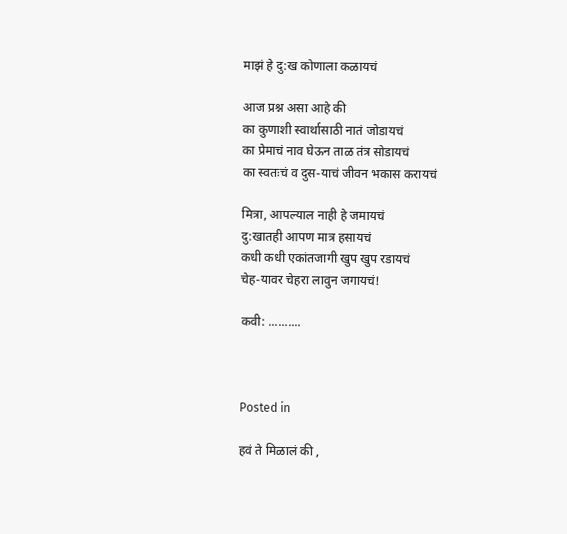माझं हे दु:ख कोणाला कळायचं

आज प्रश्न असा आहे की
का कुणाशी स्वार्थासाठी नातं जोडायचं
का प्रेमाचं नाव घेऊन ताळ तंत्र सोडायचं
का स्वतःचं व दुस-याचं जीवन भकास करायचं

मित्रा, आपल्याल नाही हे जमायचं
दु:खातही आपण मात्र हसायचं
कधी कधी एकांतजागी खुप खुप रडायचं
चेह-यावर चेहरा लावुन जगायचं!

कवी: ..........



Posted in

हवं ते मिळालं की ,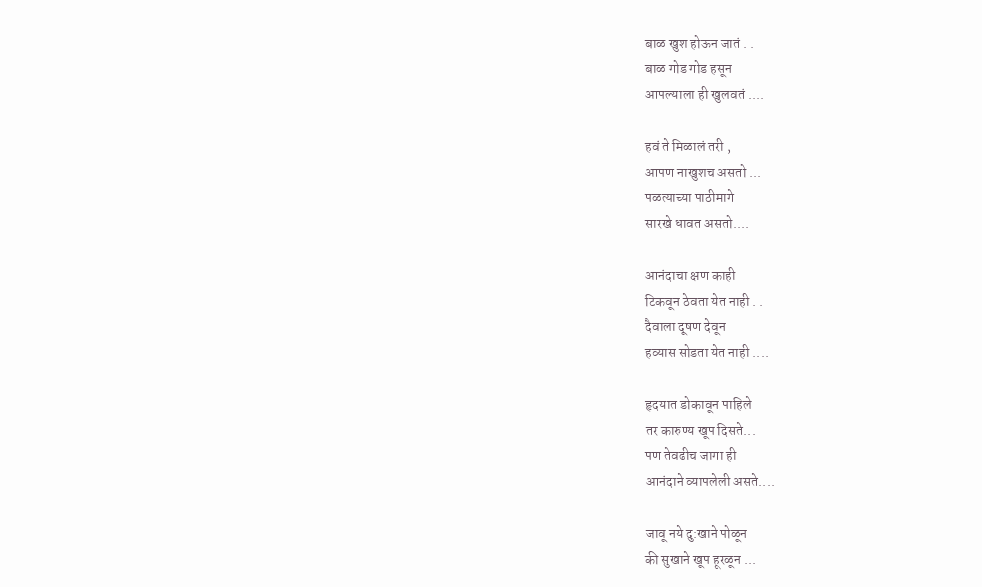बाळ खुश होऊन जातं . .
बाळ गोड गोड हसून
आपल्याला ही खुलवतं ....

हवं ते मिळालं तरी ,
आपण नाखुशच असतो ...
पळत्याच्या पाठीमागे
सारखे धावत असतो....

आनंदाचा क्षण काही
टिकवून ठेवता येत नाही . .
दैवाला दूषण देवून
हव्यास सोडता येत नाही ....

हृदयात डोकावून पाहिले
तर कारुण्य खूप दिसते...
पण तेवढीच जागा ही
आनंदाने व्यापलेली असते....

जावू नये दु:खाने पोळून
की सुखाने खूप हूरळून ...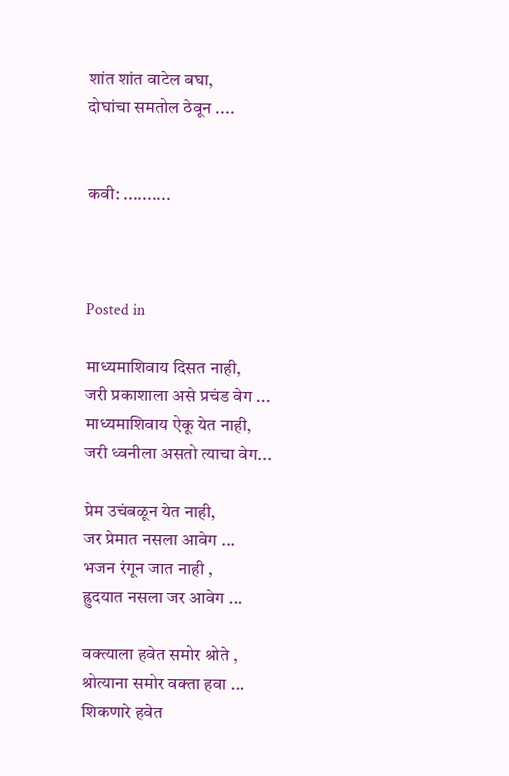शांत शांत वाटेल बघा,
दोघांचा समतोल ठेवून ....


कवी: ..........



Posted in

माध्यमाशिवाय दिसत नाही,
जरी प्रकाशाला असे प्रचंड वेग ...
माध्यमाशिवाय ऐकू येत नाही,
जरी ध्वनीला असतो त्याचा वेग...

प्रेम उचंबळून येत नाही,
जर प्रेमात नसला आवेग ...
भजन रंगून जात नाही ,
ह्रुदयात नसला जर आवेग ...

वक्त्याला हवेत समोर श्रोते ,
श्रोत्याना समोर वक्ता हवा ...
शिकणारे हवेत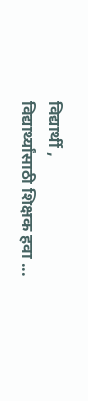विद्यार्थी ,
विद्यार्थ्यांसाठी शिक्षक हवा ...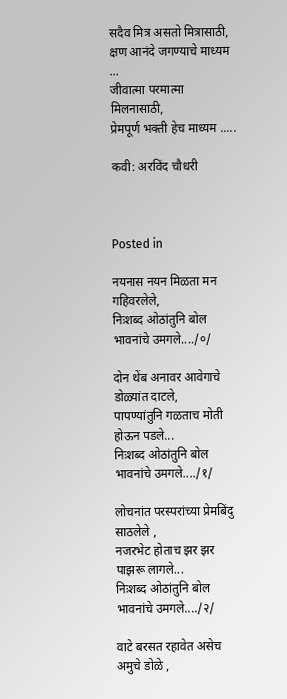सदैव मित्र असतो मित्रासाठी,
क्षण आनंदे जगण्याचे माध्यम ...
जीवात्मा परमात्मा मिलनासाठी,
प्रेमपूर्ण भक्ती हेच माध्यम .....

कवी: अरविंद चौधरी



Posted in

नयनास नयन मिळता मन गहिवरलेले,
निःशब्द ओठांतुनि बोल भावनांचे उमगले..../०/

दोन थेंब अनावर आवेगाचे डोळ्यांत दाटले,
पापण्यांतुनि गळताच मोती होऊन पडले...
निःशब्द ओठांतुनि बोल भावनांचे उमगले..../१/

लोचनांत परस्परांच्या प्रेमबिंदु साठलेले ,
नजरभेट होताच झर झर पाझरू लागले...
निःशब्द ओठांतुनि बोल भावनांचे उमगले..../२/

वाटे बरसत रहावेत असेच अमुचे डोळे ,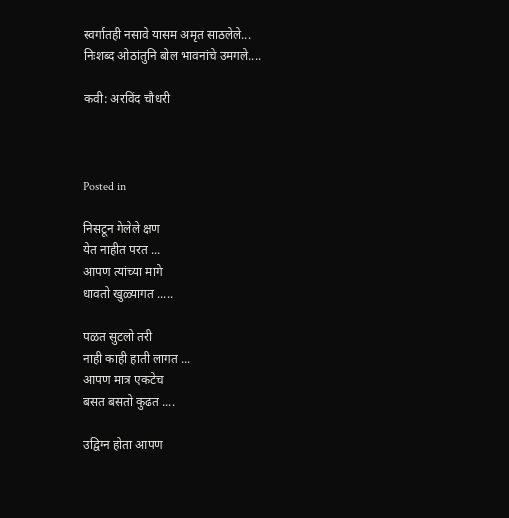स्वर्गातही नसावे यासम अमृत साठलेले...
निःशब्द ओठांतुनि बोल भावनांचे उमगले....

कवी: अरविंद चौधरी



Posted in

निसटून गेलेले क्षण
येत नाहीत परत ...
आपण त्यांच्या मागे
धावतो खुळ्यागत .....

पळत सुटलो तरी
नाही काही हाती लागत ...
आपण मात्र एकटेच
बसत बसतो कुढत ....

उद्विग्न होता आपण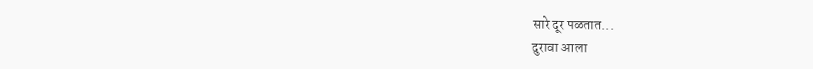सारे दूर पळतात...
दुरावा आला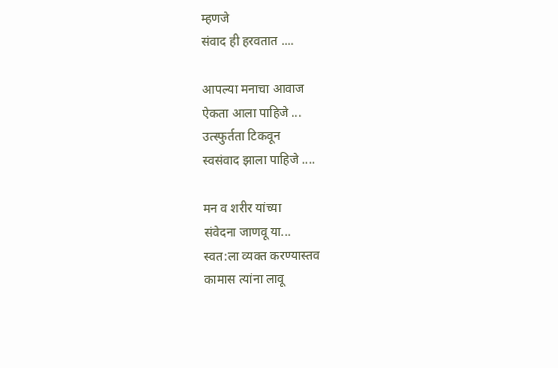म्हणजे
संवाद ही हरवतात ....

आपल्या मनाचा आवाज
ऐकता आला पाहिजे ...
उत्स्फुर्तता टिकवून
स्वसंवाद झाला पाहिजे ....

मन व शरीर यांच्या
संवेदना जाणवू या...
स्वत:ला व्यक्त करण्यास्तव
कामास त्यांना लावू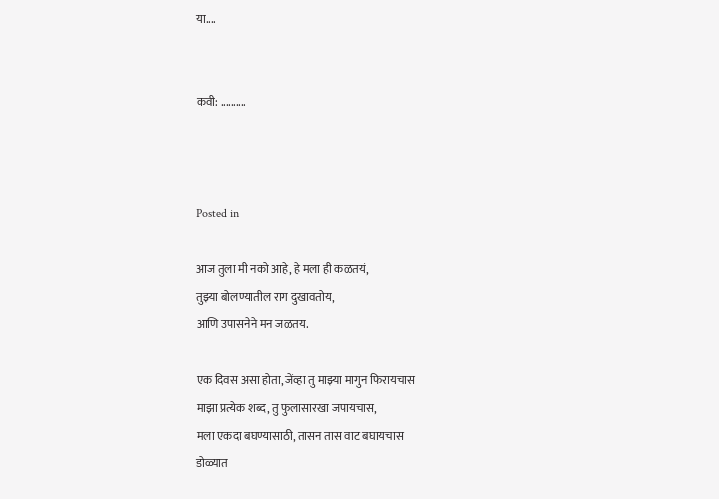या....


कवी: ..........



Posted in

आज तुला मी नको आहे, हे मला ही कळतयं,
तुझ्या बोलण्यातील राग दुखावतोय,
आणि उपासनेने मन जळतय.

एक दिवस असा होता, जेंव्हा तु माझ्या मागुन फिरायचास
माझा प्रत्येक शब्द, तु फुलासारखा जपायचास,
मला एकदा बघण्यासाठी, तासन तास वाट बघायचास
डोळ्यात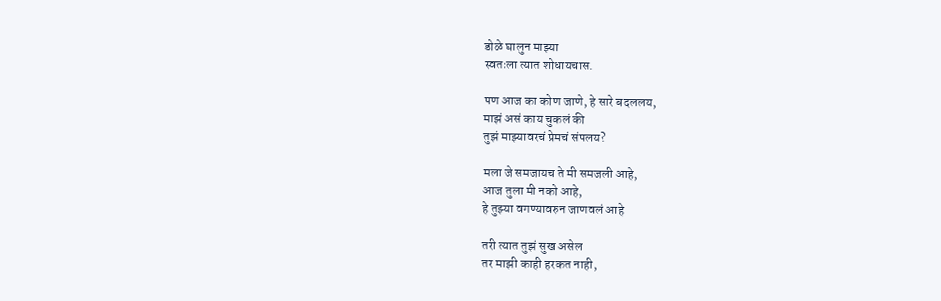डोळे घालुन माझ्या
स्वतःला त्यात शोधायचास.

पण आज का कोण जाणे, हे सारे बदललय,
माझं असं काय चुकलं की
तुझं माझ्यावरचं प्रेमचं संपलय?

मला जे समजायच ते मी समजली आहे,
आज तुला मी नको आहे,
हे तुझ्या वगण्यावरुन जाणवलं आहे

तरी त्यात तुझं सुख असेल
तर माझी काही हरकत नाही,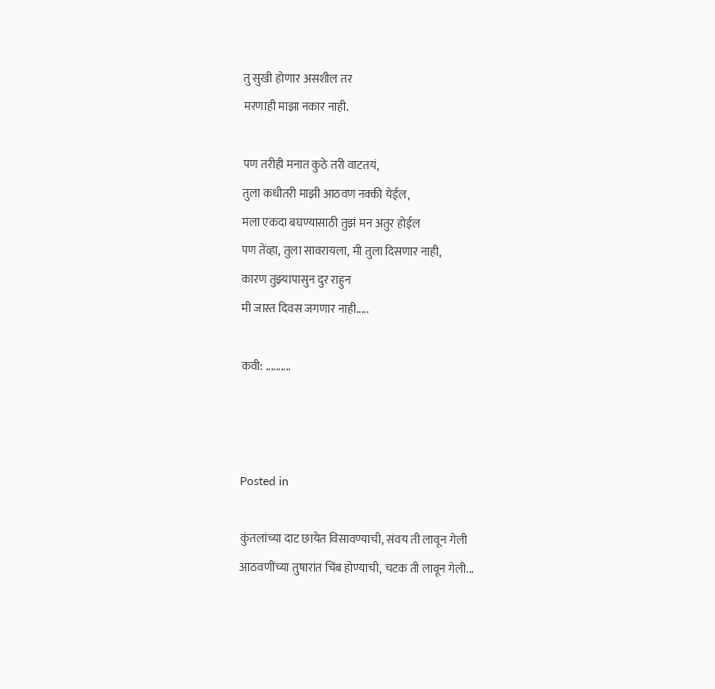तु सुखी होणार असशील तर
मरणाही माझा नकार नाही.

पण तरीही मनात कुठे तरी वाटतयं,
तुला कधीतरी माझी आठवण नक्की येईल,
मला एकदा बघण्यासाठी तुझं मन अतुर होईल
पण तेंव्हा, तुला सावरायला, मी तुला दिसणार नाही,
कारण तुझ्यापासुन दुर राहुन
मी जास्त दिवस जगणार नाही.....

कवी: ..........



Posted in

कुंतलांच्या दाट छायेत विसावण्याची, संवय ती लावून गेली
आठवणींच्या तुषारांत चिंब होण्याची, चटक ती लावून गेली...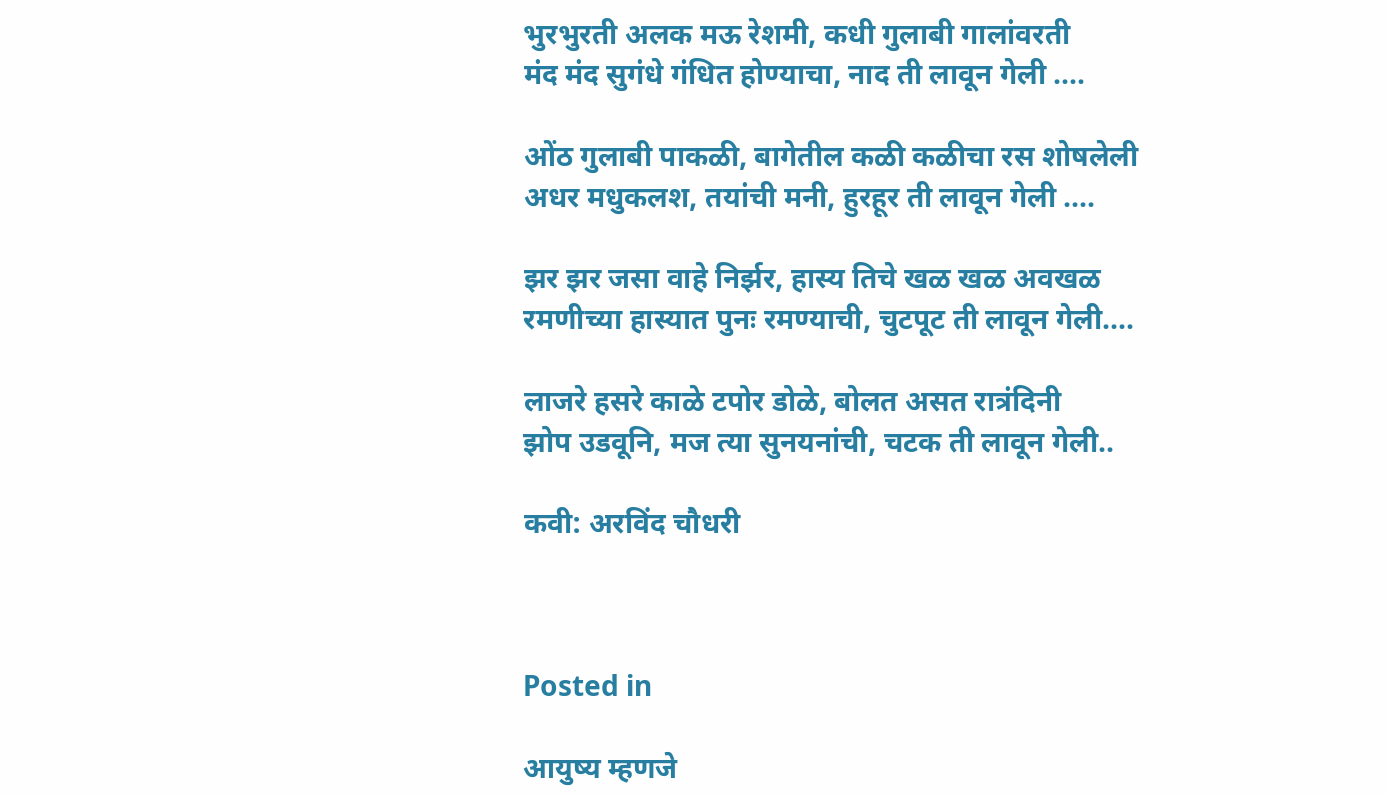भुरभुरती अलक मऊ रेशमी, कधी गुलाबी गालांवरती
मंद मंद सुगंधे गंधित होण्याचा, नाद ती लावून गेली ....

ओंठ गुलाबी पाकळी, बागेतील कळी कळीचा रस शोषलेली
अधर मधुकलश, तयांची मनी, हुरहूर ती लावून गेली ....

झर झर जसा वाहे निर्झर, हास्य तिचे खळ खळ अवखळ
रमणीच्या हास्यात पुनः रमण्याची, चुटपूट ती लावून गेली....

लाजरे हसरे काळे टपोर डोळे, बोलत असत रात्रंदिनी
झोप उडवूनि, मज त्या सुनयनांची, चटक ती लावून गेली..

कवी: अरविंद चौधरी



Posted in

आयुष्य म्हणजे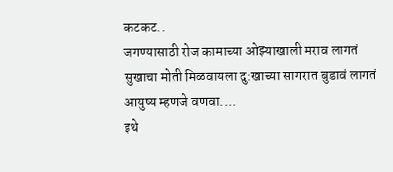कटकट..
जगण्यासाठी रोज कामाच्या ओझ्याखाली मराव लागतं
सुखाचा मोती मिळवायला दु:खाच्या सागरात बुडावं लागतं
आयुष्य म्हणजे वणवा....
इथे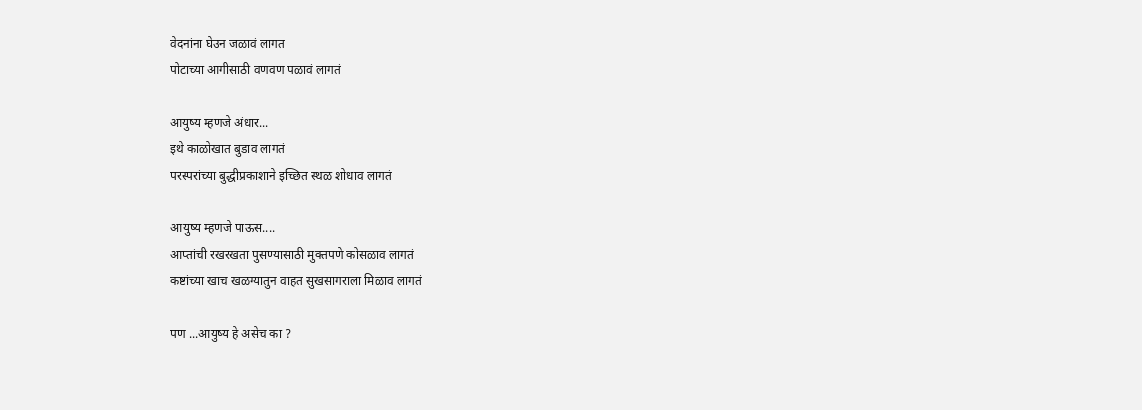वेदनांना घेउन जळावं लागत
पोटाच्या आगीसाठी वणवण पळावं लागतं

आयुष्य म्हणजे अंधार...
इथे काळोखात बुडाव लागतं
परस्परांच्या बुद्धीप्रकाशाने इच्छित स्थळ शोधाव लागतं

आयुष्य म्हणजे पाऊस....
आप्तांची रखरखता पुसण्यासाठी मुक्तपणे कोसळाव लागतं
कष्टांच्या खाच खळग्यातुन वाहत सुखसागराला मिळाव लागतं

पण ...आयुष्य हे असेच का ?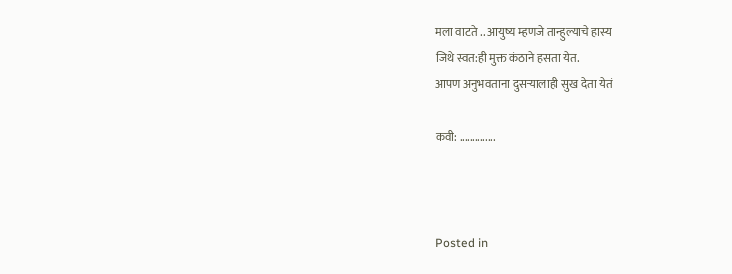मला वाटते .. आयुष्य म्हणजे तान्हुल्याचे हास्य
जिथे स्वत:ही मुक्त कंठाने हसता येत.
आपण अनुभवताना दुसर्‍यालाही सुख देता येतं

कवी: ..............



Posted in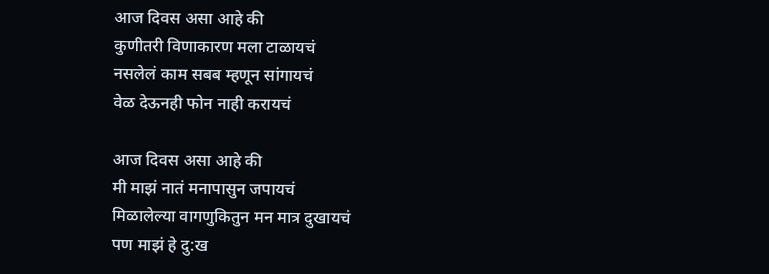आज दिवस असा आहे की
कुणीतरी विणाकारण मला टाळायचं
नसलेलं काम सबब म्हणून सांगायचं
वेळ देऊनही फोन नाही करायचं

आज दिवस असा आहे की
मी माझं नातं मनापासुन जपायचं
मिळालेल्या वागणुकितुन मन मात्र दुखायचं
पण माझं हे दु:ख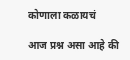कोणाला कळायचं

आज प्रश्न असा आहे की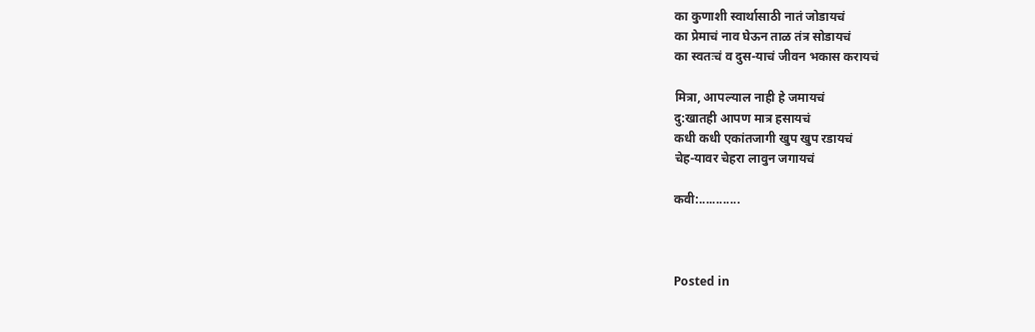का कुणाशी स्वार्थासाठी नातं जोडायचं
का प्रेमाचं नाव घेऊन ताळ तंत्र सोडायचं
का स्वतःचं व दुस-याचं जीवन भकास करायचं

मित्रा, आपल्याल नाही हे जमायचं
दु:खातही आपण मात्र हसायचं
कधी कधी एकांतजागी खुप खुप रडायचं
चेह-यावर चेहरा लावुन जगायचं

कवी:............



Posted in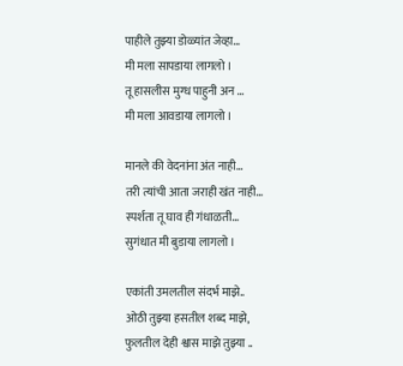पाहीले तुझ्या डोळ्यांत जेव्हा…
मी मला सापडाया लागलो ।
तू हासलीस मुग्ध पाहुनी अन …
मी मला आवडाया लागलो ।

मानले की वेदनांना अंत नाही…
तरी त्यांची आता जराही खंत नाही…
स्पर्शता तू घाव ही गंधाळती…
सुगंधात मी बुडाया लागलो ।

एकांती उमलतील संदर्भ माझे..
ओठी तुझ्या हसतील शब्द माझे,
फुलतील देही श्वास माझे तुझ्या ..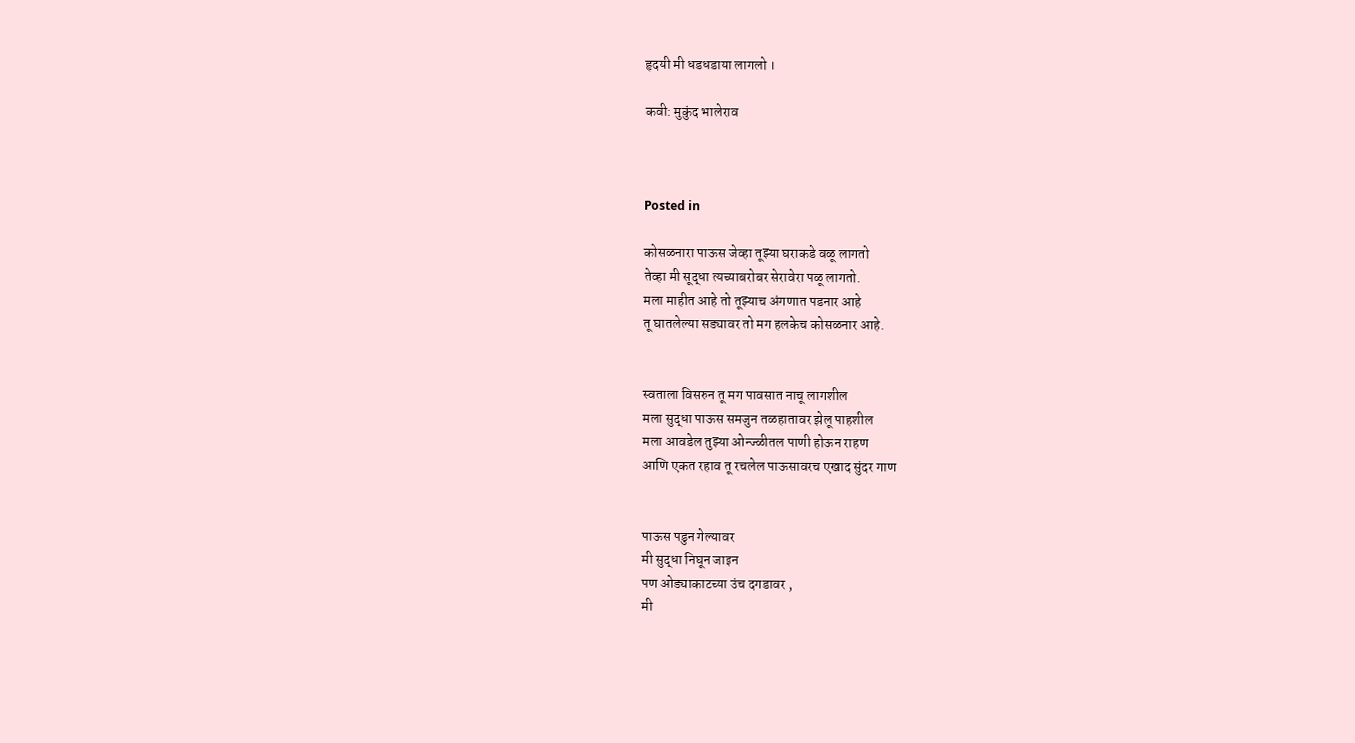हृदयी मी धडधडाया लागलो ।

कवी: मुकुंद भालेराव



Posted in

कोसळनारा पाऊस जेव्हा तूझ्या घराकडे वळू लागतो
तेव्हा मी सूद्धा त्यच्याबरोबर सेरावेरा पळू लागतो.
मला माहीत आहे तो तूझ्याच अंगणात पडनार आहे
तू घातलेल्या सड्यावर तो मग हलकेच कोसळनार आहे.


स्वताला विसरुन तू मग पावसात नाचू लागशील
मला सुद्धा पाऊस समजुन तळहातावर झेलू पाहशील
मला आवडेल तुझ्या ओन्ज्ळीतल पाणी होऊन राहण
आणि एकत रहाव तू रचलेल पाऊसावरच एखाद सुंदर गाण


पाऊस पडुन गेल्यावर
मी सुद्धा निघून जाइन
पण ओड्याकाटच्या उंच दगडावर ,
मी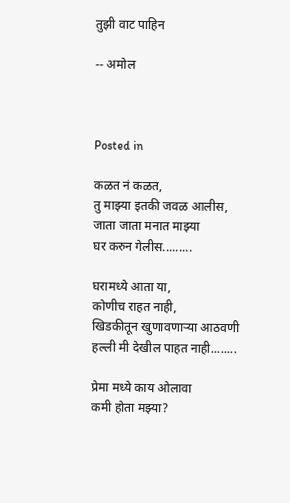तुझी वाट पाहिन

-- अमोल



Posted in

कळत नं कळत,
तु माझ्या इतकी जवळ आलीस,
जाता जाता मनात माझ्या
घर करुन गेलीस.........

घरामध्ये आता या,
कोणीच राहत नाही,
खिडकीतून खुणावणाऱ्या आठवणी
हल्ली मी देखील पाहत नाही........

प्रेमा मध्ये काय ओलावा
कमी होता मझ्या?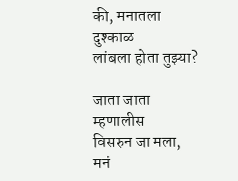की, मनातला दुश्काळ
लांबला होता तुझ्या?

जाता जाता म्हणालीस
विसरुन जा मला,
मनं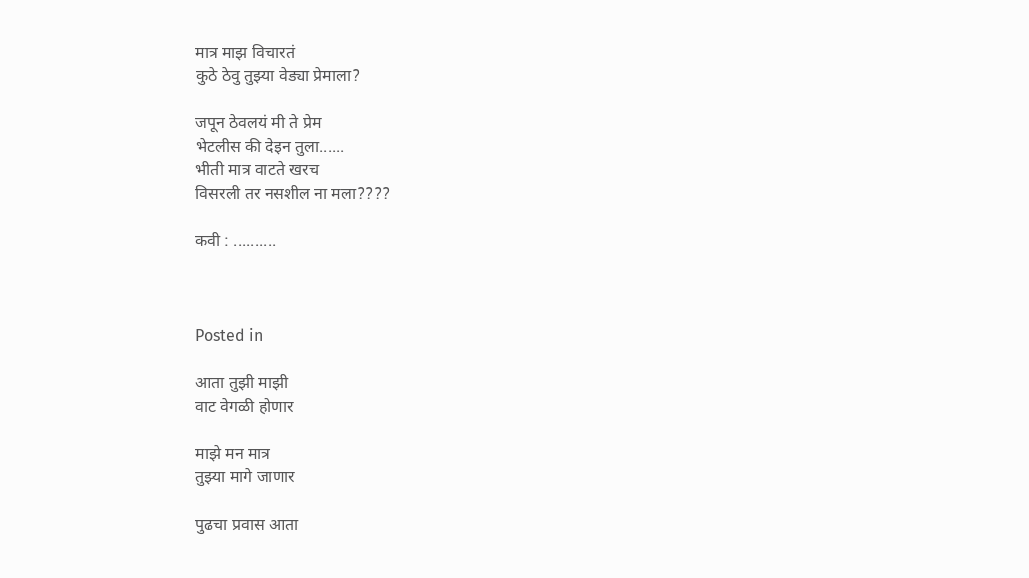मात्र माझ विचारतं
कुठे ठेवु तुझ्या वेड्या प्रेमाला?

जपून ठेवलयं मी ते प्रेम
भेटलीस की देइन तुला......
भीती मात्र वाटते खरच
विसरली तर नसशील ना मला????

कवी : ..........



Posted in

आता तुझी माझी
वाट वेगळी होणार

माझे मन मात्र
तुझ्या मागे जाणार

पुढचा प्रवास आता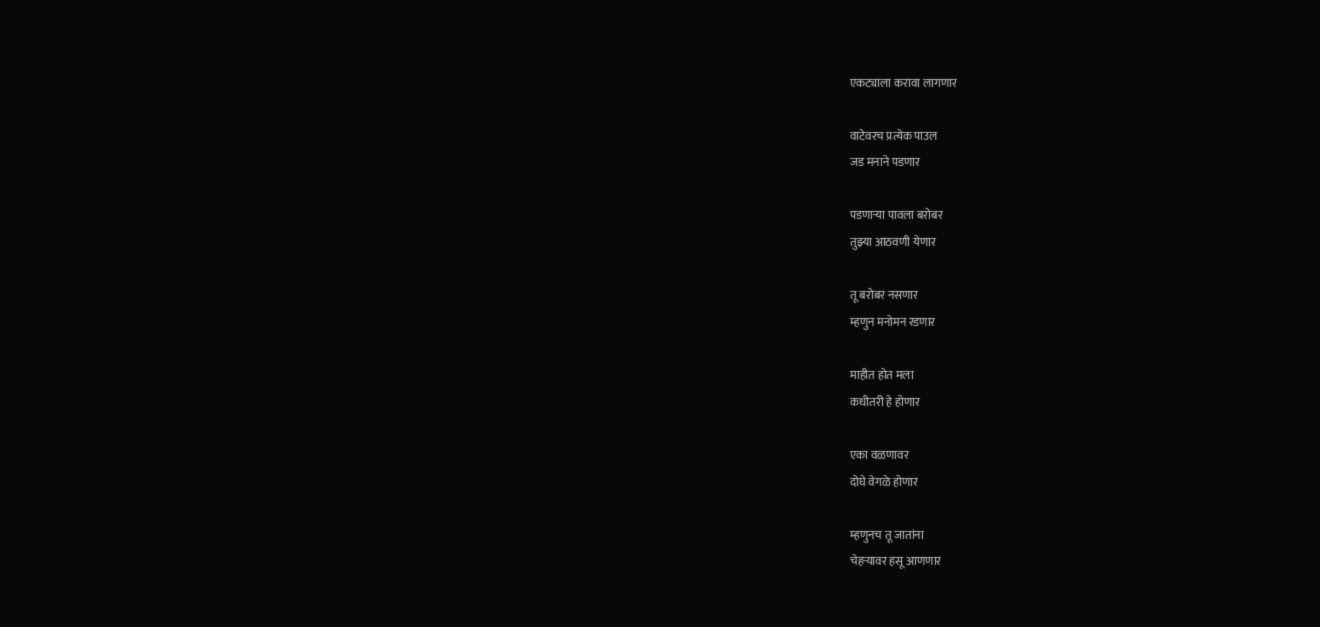एकट्याला करावा लागणार

वाटेवरच प्रत्येक पाउल
जड मनाने पडणार

पडणाऱ्या पावला बरोबर
तुझ्या आठवणी येणार

तू बरोबर नसणार
म्हणुन मनोमन रडणार

माहीत होत मला
कधीतरी हे होणार

एका वळणावर
दोघे वेगळे होणार

म्हणुनच तू जातांना
चेहऱ्यावर हसू आणणार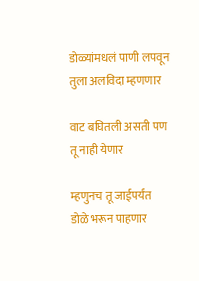डोळ्यांमधलं पाणी लपवून
तुला अलविदा म्हणणार

वाट बघितली असती पण
तू नाही येणार

म्हणुनच तू जाईपर्यंत
डोळे भरून पाहणार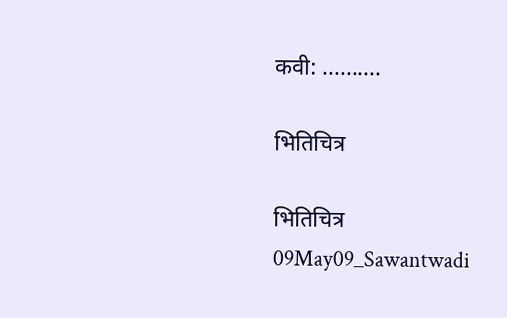कवी: ..........

भितिचित्र

भितिचित्र
09May09_Sawantwadi